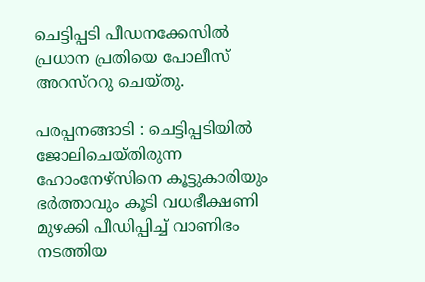ചെട്ടിപ്പടി പീഡനക്കേസില്‍ പ്രധാന പ്രതിയെ പോലീസ് അറസ്‌ററു ചെയ്തു.

പരപ്പനങ്ങാടി : ചെട്ടിപ്പടിയില്‍ ജോലിചെയ്തിരുന്ന ഹോംനേഴ്‌സിനെ കൂട്ടുകാരിയും ഭര്‍ത്താവും കൂടി വധഭീക്ഷണി മുഴക്കി പീഡിപ്പിച്ച് വാണിഭം നടത്തിയ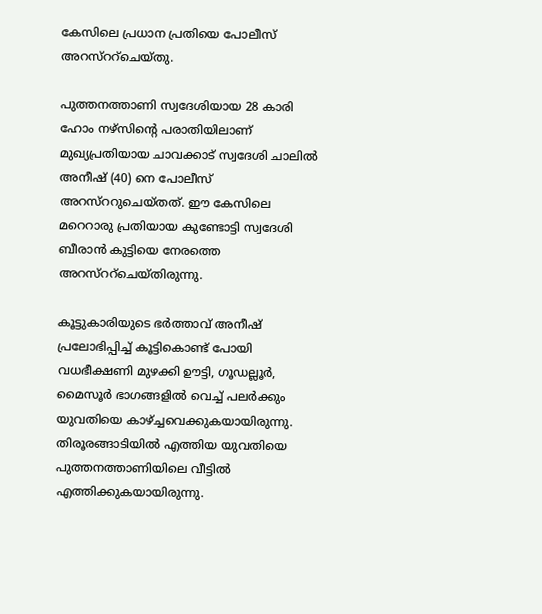കേസിലെ പ്രധാന പ്രതിയെ പോലീസ് അറസ്‌ററ്‌ചെയ്തു.

പുത്തനത്താണി സ്വദേശിയായ 28 കാരി ഹോം നഴ്‌സിന്റെ പരാതിയിലാണ് മുഖ്യപ്രതിയായ ചാവക്കാട് സ്വദേശി ചാലില്‍ അനീഷ് (40) നെ പോലീസ് അറസ്‌ററുചെയ്തത്. ഈ കേസിലെ മറെറാരു പ്രതിയായ കുണ്ടോട്ടി സ്വദേശി ബീരാന്‍ കുട്ടിയെ നേരത്തെ അറസ്‌ററ്‌ചെയ്തിരുന്നു.

കൂട്ടുകാരിയുടെ ഭര്‍ത്താവ് അനീഷ് പ്രലോഭിപ്പിച്ച് കൂട്ടികൊണ്ട് പോയി വധഭീക്ഷണി മുഴക്കി ഊട്ടി, ഗൂഡല്ലൂര്‍, മൈസൂര്‍ ഭാഗങ്ങളില്‍ വെച്ച് പലര്‍ക്കും യുവതിയെ കാഴ്ച്ചവെക്കുകയായിരുന്നു.
തിരൂരങ്ങാടിയില്‍ എത്തിയ യുവതിയെ പുത്തനത്താണിയിലെ വീട്ടില്‍ എത്തിക്കുകയായിരുന്നു.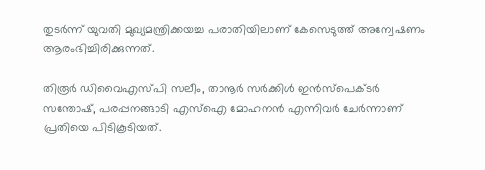തുടര്‍ന്ന് യുവതി മുഖ്യമന്ത്രിക്കയച്ച പരാതിയിലാണ് കേസെടുത്ത് അന്വേഷണം ആരംഭിച്ചിരിക്കുന്നത്.

തിരൂര്‍ ഡിവൈഎസ്പി സലീം, താനൂര്‍ സര്‍ക്കിള്‍ ഇന്‍സ്‌പെക്ടര്‍ സന്തോഷ്, പരപ്പനങ്ങാടി എസ്‌ഐ മോഹനന്‍ എന്നിവര്‍ ചേര്‍ന്നാണ് പ്രതിയെ പിടികൂടിയത്.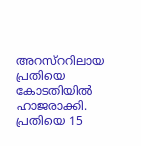അറസ്‌ററിലായ പ്രതിയെ കോടതിയില്‍ ഹാജരാക്കി. പ്രതിയെ 15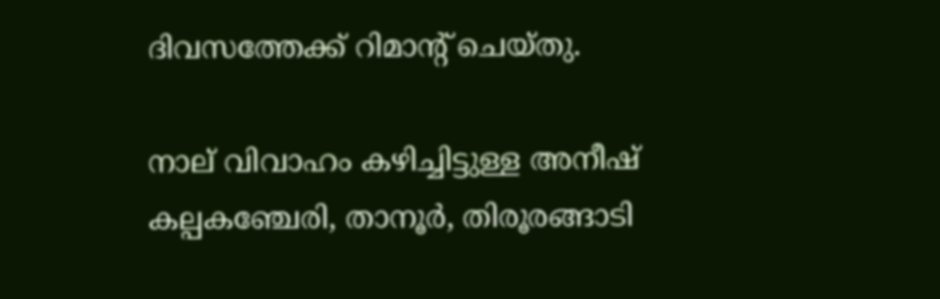ദിവസത്തേക്ക് റിമാന്റ് ചെയ്തു.

നാല് വിവാഹം കഴിച്ചിട്ടുള്ള അനീഷ് കല്പകഞ്ചേരി, താനൂര്‍, തിരൂരങ്ങാടി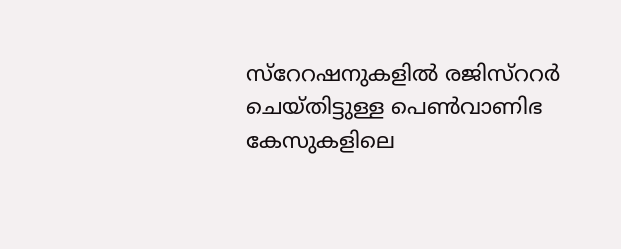സ്‌റേറഷനുകളില്‍ രജിസ്‌ററര്‍ ചെയ്തിട്ടുള്ള പെണ്‍വാണിഭ കേസുകളിലെ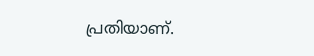പ്രതിയാണ്.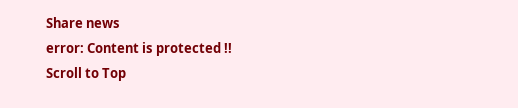Share news
error: Content is protected !!
Scroll to Top